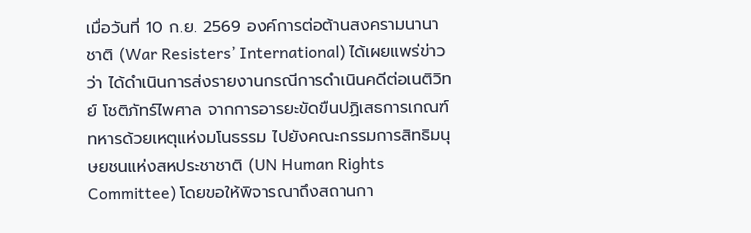เมื่อวันที่ 10 ก.ย. 2569 องค์การต่อต้านสงครามนานาชาติ (War Resisters’ International) ได้เผยแพร่ข่าวว่า ได้ดำเนินการส่งรายงานกรณีการดำเนินคดีต่อเนติวิทย์ โชติภัทร์ไพศาล จากการอารยะขัดขืนปฏิเสธการเกณฑ์ทหารด้วยเหตุแห่งมโนธรรม ไปยังคณะกรรมการสิทธิมนุษยชนแห่งสหประชาชาติ (UN Human Rights Committee) โดยขอให้พิจารณาถึงสถานกา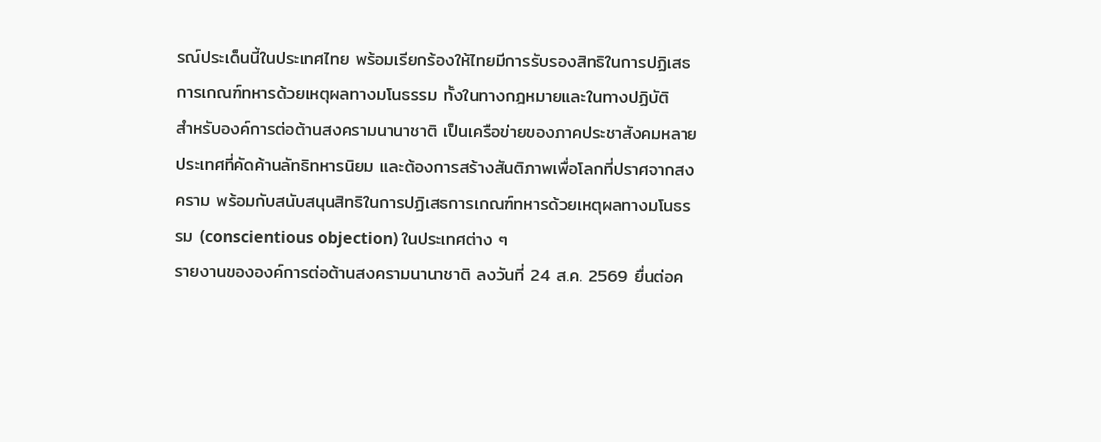รณ์ประเด็นนี้ในประเทศไทย พร้อมเรียกร้องให้ไทยมีการรับรองสิทธิในการปฏิเสธการเกณฑ์ทหารด้วยเหตุผลทางมโนธรรม ทั้งในทางกฎหมายและในทางปฏิบัติ
สำหรับองค์การต่อต้านสงครามนานาชาติ เป็นเครือข่ายของภาคประชาสังคมหลายประเทศที่คัดค้านลัทธิทหารนิยม และต้องการสร้างสันติภาพเพื่อโลกที่ปราศจากสงคราม พร้อมกับสนับสนุนสิทธิในการปฏิเสธการเกณฑ์ทหารด้วยเหตุผลทางมโนธรรม (conscientious objection) ในประเทศต่าง ๆ
รายงานขององค์การต่อต้านสงครามนานาชาติ ลงวันที่ 24 ส.ค. 2569 ยื่นต่อค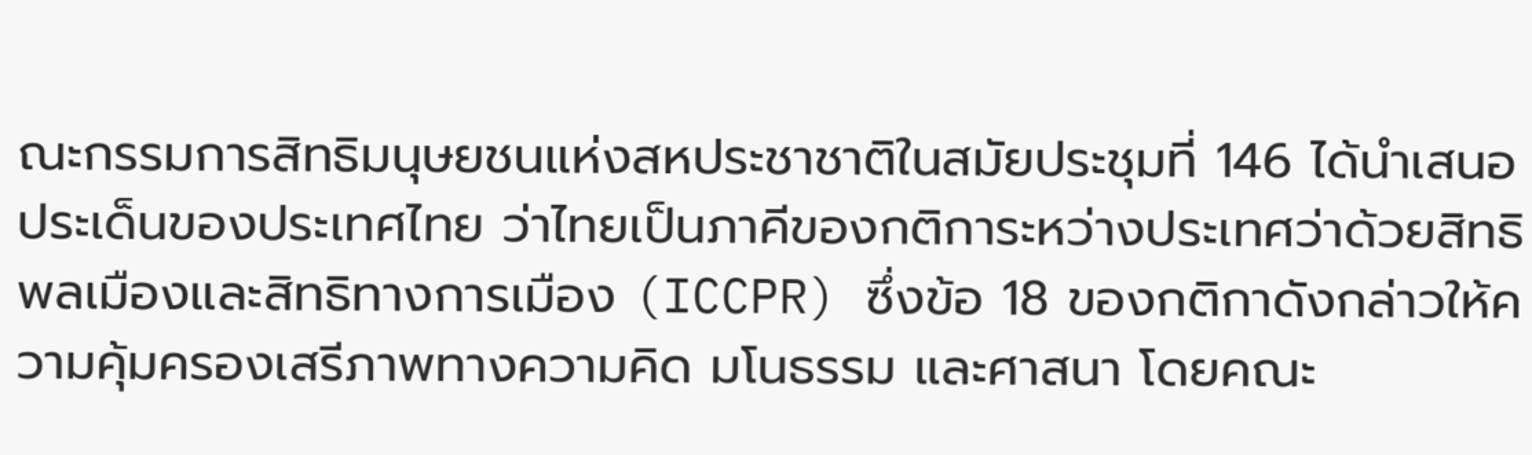ณะกรรมการสิทธิมนุษยชนแห่งสหประชาชาติในสมัยประชุมที่ 146 ได้นำเสนอประเด็นของประเทศไทย ว่าไทยเป็นภาคีของกติการะหว่างประเทศว่าด้วยสิทธิพลเมืองและสิทธิทางการเมือง (ICCPR) ซึ่งข้อ 18 ของกติกาดังกล่าวให้ความคุ้มครองเสรีภาพทางความคิด มโนธรรม และศาสนา โดยคณะ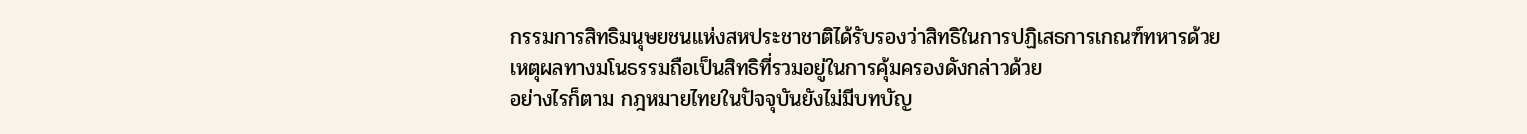กรรมการสิทธิมนุษยชนแห่งสหประชาชาติได้รับรองว่าสิทธิในการปฏิเสธการเกณฑ์ทหารด้วยเหตุผลทางมโนธรรมถือเป็นสิทธิที่รวมอยู่ในการคุ้มครองดังกล่าวด้วย
อย่างไรก็ตาม กฎหมายไทยในปัจจุบันยังไม่มีบทบัญ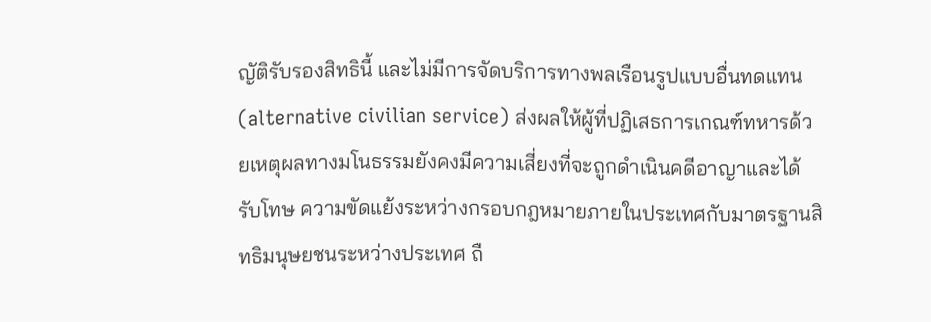ญัติรับรองสิทธินี้ และไม่มีการจัดบริการทางพลเรือนรูปแบบอื่นทดแทน (alternative civilian service) ส่งผลให้ผู้ที่ปฏิเสธการเกณฑ์ทหารด้วยเหตุผลทางมโนธรรมยังคงมีความเสี่ยงที่จะถูกดำเนินคดีอาญาและได้รับโทษ ความขัดแย้งระหว่างกรอบกฎหมายภายในประเทศกับมาตรฐานสิทธิมนุษยชนระหว่างประเทศ ถื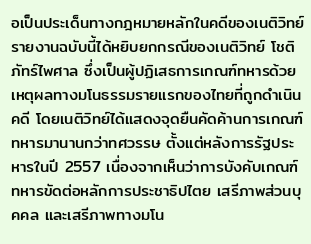อเป็นประเด็นทางกฎหมายหลักในคดีของเนติวิทย์
รายงานฉบับนี้ได้หยิบยกกรณีของเนติวิทย์ โชติภัทร์ไพศาล ซึ่งเป็นผู้ปฏิเสธการเกณฑ์ทหารด้วยเหตุผลทางมโนธรรมรายแรกของไทยที่ถูกดำเนินคดี โดยเนติวิทย์ได้แสดงจุดยืนคัดค้านการเกณฑ์ทหารมานานกว่าทศวรรษ ตั้งแต่หลังการรัฐประหารในปี 2557 เนื่องจากเห็นว่าการบังคับเกณฑ์ทหารขัดต่อหลักการประชาธิปไตย เสรีภาพส่วนบุคคล และเสรีภาพทางมโน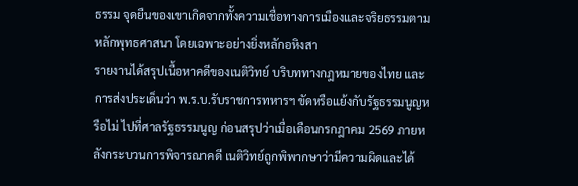ธรรม จุดยืนของเขาเกิดจากทั้งความเชื่อทางการเมืองและจริยธรรมตามหลักพุทธศาสนา โดยเฉพาะอย่างยิ่งหลักอหิงสา
รายงานได้สรุปเนื้อหาคดีของเนติวิทย์ บริบททางกฎหมายของไทย และการส่งประเด็นว่า พ.ร.บ.รับราชการทหารฯ ขัดหรือแย้งกับรัฐธรรมนูญหรือไม่ ไปที่ศาลรัฐธรรมนูญ ก่อนสรุปว่าเมื่อเดือนกรกฎาคม 2569 ภายหลังกระบวนการพิจารณาคดี เนติวิทย์ถูกพิพากษาว่ามีความผิดและได้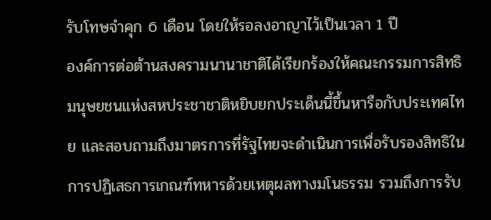รับโทษจำคุก 6 เดือน โดยให้รอลงอาญาไว้เป็นเวลา 1 ปี
องค์การต่อต้านสงครามนานาชาติได้เรียกร้องให้คณะกรรมการสิทธิมนุษยชนแห่งสหประชาชาติหยิบยกประเด็นนี้ขึ้นหารือกับประเทศไทย และสอบถามถึงมาตรการที่รัฐไทยจะดำเนินการเพื่อรับรองสิทธิในการปฏิเสธการเกณฑ์ทหารด้วยเหตุผลทางมโนธรรม รวมถึงการรับ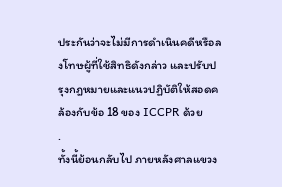ประกันว่าจะไม่มีการดำเนินคดีหรือลงโทษผู้ที่ใช้สิทธิดังกล่าว และปรับปรุงกฎหมายและแนวปฏิบัติให้สอดคล้องกับข้อ 18 ของ ICCPR ด้วย
.
ทั้งนี้ย้อนกลับไป ภายหลังศาลแขวง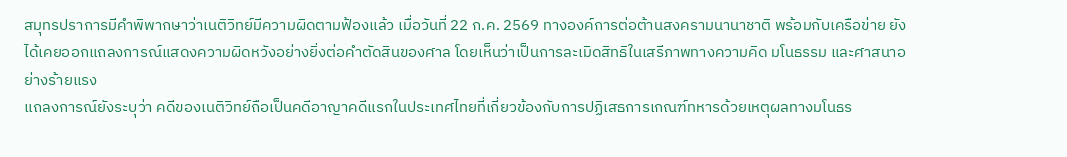สมุทรปราการมีคำพิพากษาว่าเนติวิทย์มีความผิดตามฟ้องแล้ว เมื่อวันที่ 22 ก.ค. 2569 ทางองค์การต่อต้านสงครามนานาชาติ พร้อมกับเครือข่าย ยังได้เคยออกแถลงการณ์แสดงความผิดหวังอย่างยิ่งต่อคำตัดสินของศาล โดยเห็นว่าเป็นการละเมิดสิทธิในเสรีภาพทางความคิด มโนธรรม และศาสนาอย่างร้ายแรง
แถลงการณ์ยังระบุว่า คดีของเนติวิทย์ถือเป็นคดีอาญาคดีแรกในประเทศไทยที่เกี่ยวข้องกับการปฏิเสธการเกณฑ์ทหารด้วยเหตุผลทางมโนธร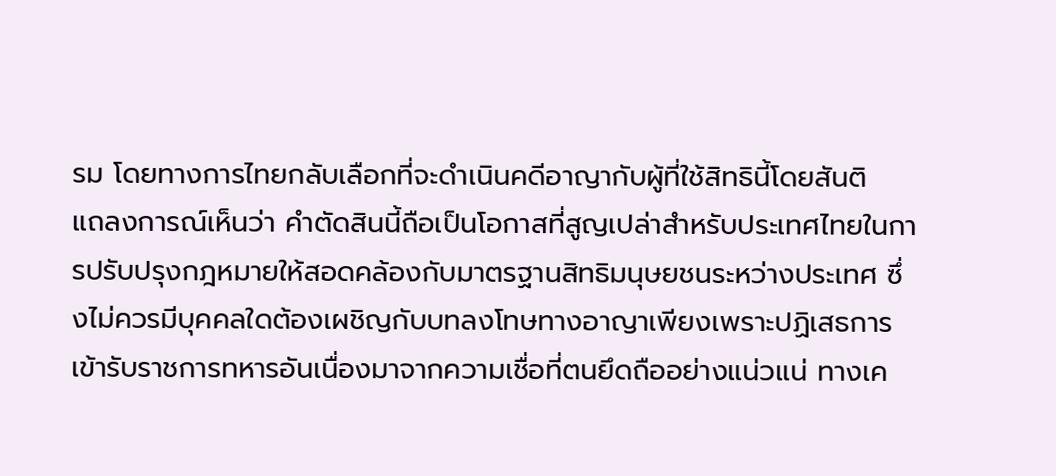รม โดยทางการไทยกลับเลือกที่จะดำเนินคดีอาญากับผู้ที่ใช้สิทธินี้โดยสันติ
แถลงการณ์เห็นว่า คำตัดสินนี้ถือเป็นโอกาสที่สูญเปล่าสำหรับประเทศไทยในการปรับปรุงกฎหมายให้สอดคล้องกับมาตรฐานสิทธิมนุษยชนระหว่างประเทศ ซึ่งไม่ควรมีบุคคลใดต้องเผชิญกับบทลงโทษทางอาญาเพียงเพราะปฏิเสธการเข้ารับราชการทหารอันเนื่องมาจากความเชื่อที่ตนยึดถืออย่างแน่วแน่ ทางเค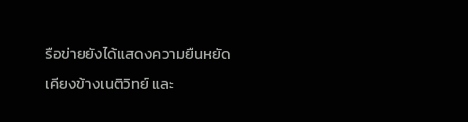รือข่ายยังได้แสดงความยืนหยัดเคียงข้างเนติวิทย์ และ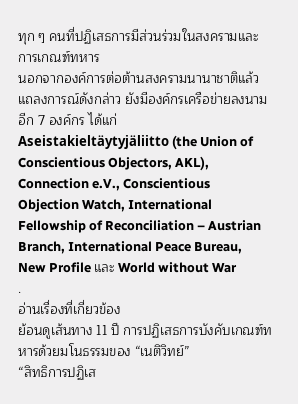ทุก ๆ คนที่ปฏิเสธการมีส่วนร่วมในสงครามและการเกณฑ์ทหาร
นอกจากองค์การต่อต้านสงครามนานาชาติแล้ว แถลงการณ์ดังกล่าว ยังมีองค์กรเครือข่ายลงนามอีก 7 องค์กร ได้แก่ Aseistakieltäytyjäliitto (the Union of Conscientious Objectors, AKL), Connection e.V., Conscientious Objection Watch, International Fellowship of Reconciliation – Austrian Branch, International Peace Bureau, New Profile และ World without War
.
อ่านเรื่องที่เกี่ยวข้อง
ย้อนดูเส้นทาง 11 ปี การปฏิเสธการบังคับเกณฑ์ทหารด้วยมโนธรรมของ “เนติวิทย์”
“สิทธิการปฏิเส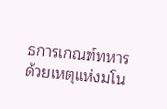ธการเกณฑ์ทหารด้วยเหตุแห่งมโน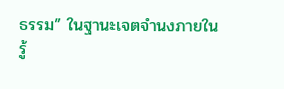ธรรม” ในฐานะเจตจำนงภายใน
รู้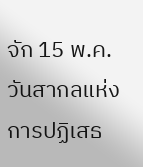จัก 15 พ.ค. วันสากลแห่งการปฏิเสธ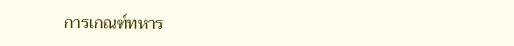การเกณฑ์ทหาร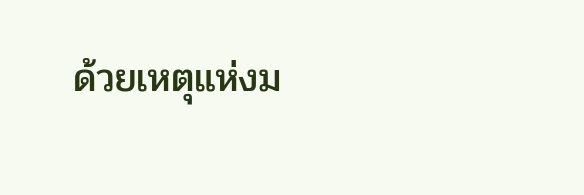ด้วยเหตุแห่งม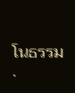โนธรรม
.